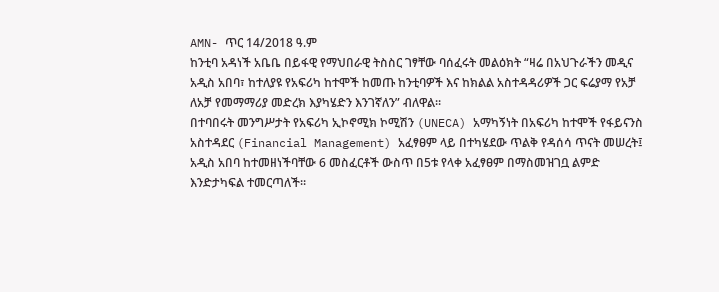AMN- ጥር 14/2018 ዓ.ም
ከንቲባ አዳነች አቤቤ በይፋዊ የማህበራዊ ትስስር ገፃቸው ባሰፈሩት መልዕክት “ዛሬ በአህጉራችን መዲና አዲስ አበባ፣ ከተለያዩ የአፍሪካ ከተሞች ከመጡ ከንቲባዎች እና ከክልል አስተዳዳሪዎች ጋር ፍሬያማ የአቻ ለአቻ የመማማሪያ መድረክ እያካሄድን እንገኛለን” ብለዋል።
በተባበሩት መንግሥታት የአፍሪካ ኢኮኖሚክ ኮሚሽን (UNECA) አማካኝነት በአፍሪካ ከተሞች የፋይናንስ አስተዳደር (Financial Management) አፈፃፀም ላይ በተካሄደው ጥልቅ የዳሰሳ ጥናት መሠረት፤ አዲስ አበባ ከተመዘነችባቸው 6 መስፈርቶች ውስጥ በ5ቱ የላቀ አፈፃፀም በማስመዝገቧ ልምድ እንድታካፍል ተመርጣለች።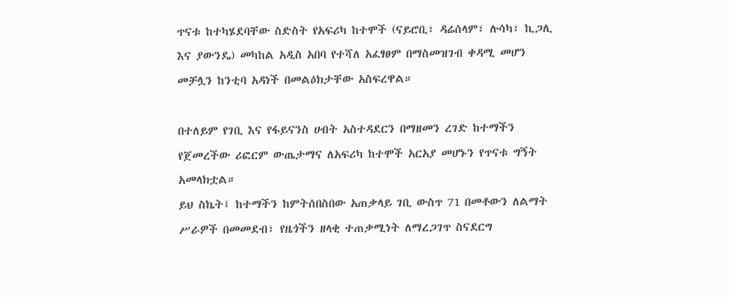ጥናቱ ከተካሄደባቸው ስድስት የአፍሪካ ከተሞች (ናይሮቢ፣ ዳሬሰላም፣ ሉሳካ፣ ኪጋሊ እና ያውንዴ) መካከል አዲስ አበባ የተሻለ አፈፃፀም በማስመዝገብ ቀዳሚ መሆን መቻሏን ከንቲባ አዳነች በመልዕክታቸው አስፍረዋል።

በተለይም የገቢ እና የፋይናንስ ሀብት አስተዳደርን በማዘመን ረገድ ከተማችን የጀመረችው ሪፎርም ውጤታማና ለአፍሪካ ከተሞች አርአያ መሆኑን የጥናቱ ግኝት አመላክቷል።
ይህ ስኬት፤ ከተማችን ከምትሰበስበው አጠቃላይ ገቢ ውስጥ 71 በመቶውን ለልማት ሥራዎች በመመደብ፣ የዜጎችን ዘላቂ ተጠቃሚነት ለማረጋገጥ ስናደርግ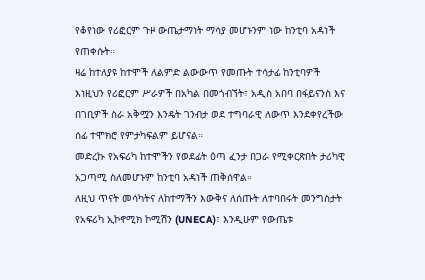የቆየነው የሪፎርም ጉዞ ውጤታማነት ማሳያ መሆኑንም ነው ከንቲባ አዳነች የጠቀሱት።
ዛሬ ከተለያዩ ከተሞች ለልምድ ልውውጥ የመጡት ተሳታፊ ከንቲባዎች እነዚህን የሪፎርም ሥራዎች በአካል በመጎብኘት፣ አዲስ አበባ በፋይናንስ እና በገቢዎች ስራ አቅሟን እንዴት ገንብታ ወደ ተግባራዊ ለውጥ እንደቀየረችው ሰፊ ተሞክሮ የምታካፍልም ይሆናል።
መድረኩ የአፍሪካ ከተሞችን የወደፊት ዕጣ ፈንታ በጋራ የሚቀርጽበት ታሪካዊ አጋጣሚ ስለመሆኑም ከንቲባ አዳነች ጠቅሰዋል።
ለዚህ ጥናት መሳካትና ለከተማችን እውቅና ለሰጡት ለተባበሩት መንግስታት የአፍሪካ ኢኮኖሚክ ኮሚሽን (UNECA)፣ እንዲሁም የውጤቱ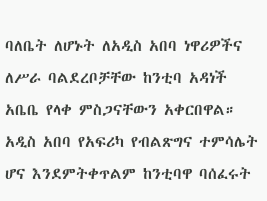ባለቤት ለሆኑት ለአዲስ አበባ ነዋሪዎችና ለሥራ ባልደረቦቻቸው ከንቲባ አዳነች አቤቤ የላቀ ምስጋናቸውን አቀርበዋል።
አዲስ አበባ የአፍሪካ የብልጽግና ተምሳሌት ሆና እንደምትቀጥልም ከንቲባዋ ባሰፈሩት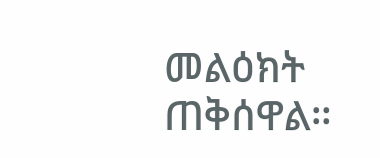መልዕክት ጠቅሰዋል።